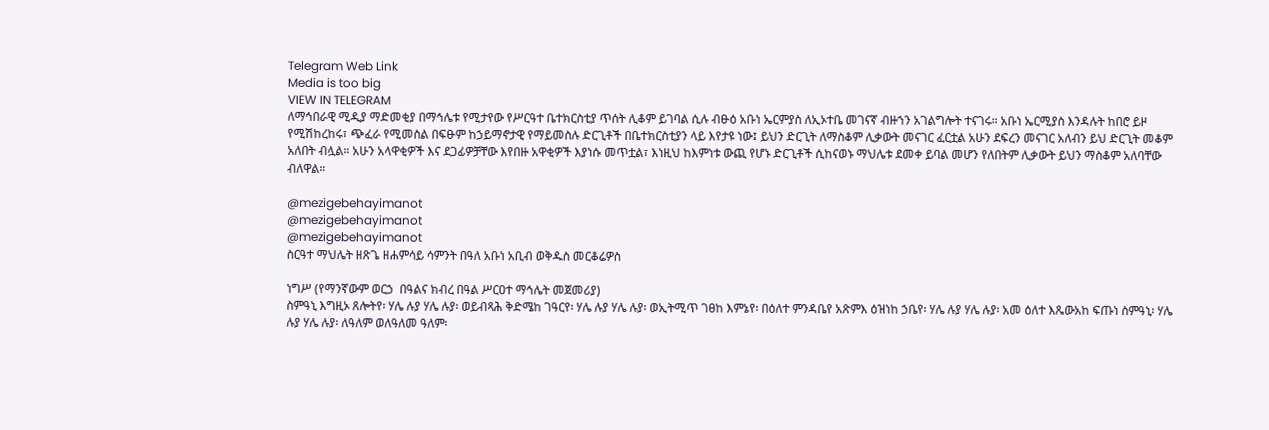Telegram Web Link
Media is too big
VIEW IN TELEGRAM
ለማኅበራዊ ሚዲያ ማድመቂያ በማኅሌቱ የሚታየው የሥርዓተ ቤተክርስቲያ ጥሰት ሊቆም ይገባል ሲሉ ብፁዕ አቡነ ኤርምያስ ለኢኦተቤ መገናኛ ብዙኀን አገልግሎት ተናገሩ። አቡነ ኤርሚያስ እንዳሉት ከበሮ ይዞ የሚሽከረከሩ፣ ጭፈራ የሚመስል በፍፁም ከኃይማኖታዊ የማይመስሉ ድርጊቶች በቤተክርስቲያን ላይ እየታዩ ነው፤ ይህን ድርጊት ለማስቆም ሊቃውት መናገር ፈርቷል አሁን ደፍረን መናገር አለብን ይህ ድርጊት መቆም አለበት ብሏል። አሁን አላዋቂዎች እና ደጋፊዎቻቸው እየበዙ አዋቂዎች እያነሱ መጥቷል፣ እነዚህ ከእምነቱ ውጪ የሆኑ ድርጊቶች ሲከናወኑ ማህሌቱ ደመቀ ይባል መሆን የለበትም ሊቃውት ይህን ማስቆም አለባቸው ብለዋል።

@mezigebehayimanot
@mezigebehayimanot
@mezigebehayimanot
ስርዓተ ማህሌት ዘጽጌ ዘሐምሳይ ሳምንት በዓለ አቡነ አቢብ ወቅዱስ መርቆሬዎስ

ነግሥ (የማንኛውም ወርኃ  በዓልና ክብረ በዓል ሥርዐተ ማኅሌት መጀመሪያ)
ስምዓኒ እግዚኦ ጸሎትየ፡ ሃሌ ሉያ ሃሌ ሉያ፡ ወይብጻሕ ቅድሜከ ገዓርየ፡ ሃሌ ሉያ ሃሌ ሉያ፡ ወኢትሚጥ ገፀከ እምኔየ፡ በዕለተ ምንዳቤየ አጽምእ ዕዝነከ ኃቤየ፡ ሃሌ ሉያ ሃሌ ሉያ፡ አመ ዕለተ እጼውአከ ፍጡነ ስምዓኒ፡ ሃሌ ሉያ ሃሌ ሉያ፡ ለዓለም ወለዓለመ ዓለም፡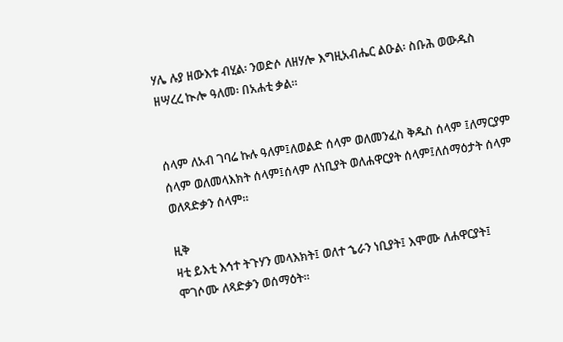ሃሌ ሉያ ዘውእቱ ብሂል፡ ንወድሶ ለዘሃሎ እግዚአብሔር ልዑል፡ ስቡሕ ወውዱስ ዘሣረረ ኲሎ ዓለመ፡ በአሐቲ ቃል።


ሰላም ለአብ ገባሬ ኩሉ ዓለም፤ለወልድ ሰላም ወለመንፈስ ቅዱስ ሰላም ፤ለማርያም ሰላም ወለመላእክት ሰላም፤ሰላም ለነቢያት ወለሐዋርያት ሰላም፤ለሰማዕታት ሰላም ወለጻድቃን ሰላም።

ዚቅ
ዛቲ ይእቲ እኅተ ትጉሃን መላእክት፤ ወለተ ኄራን ነቢያት፤ እሞሙ ለሐዋርያት፤ ሞገሶሙ ለጻድቃን ወሰማዕት።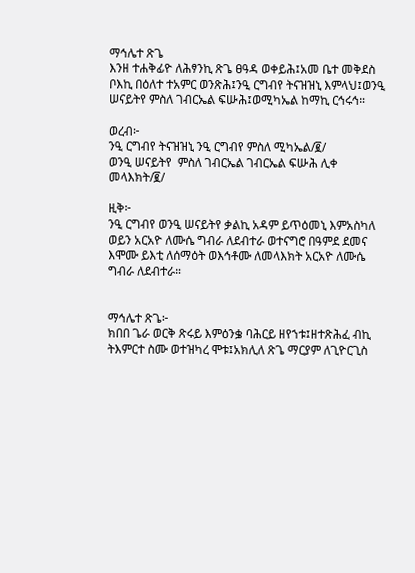ማኅሌተ ጽጌ
እንዘ ተሐቅፊዮ ለሕፃንኪ ጽጌ ፀዓዳ ወቀይሕ፤አመ ቤተ መቅደስ ቦእኪ በዕለተ ተአምር ወንጽሕ፤ንዒ ርግብየ ትናዝዝኒ እምላህ፤ወንዒ ሠናይትየ ምስለ ገብርኤል ፍሡሕ፤ወሚካኤል ከማኪ ርኅሩኅ።

ወረብ፦
ንዒ ርግብየ ትናዝዝኒ ንዒ ርግብየ ምስለ ሚካኤል/፪/
ወንዒ ሠናይትየ  ምስለ ገብርኤል ገብርኤል ፍሡሕ ሊቀ መላእክት/፪/

ዚቅ፦
ንዒ ርግብየ ወንዒ ሠናይትየ ቃልኪ አዳም ይጥዕመኒ እምአስካለ ወይን አርአዮ ለሙሴ ግብራ ለደብተራ ወተናግሮ በዓምደ ደመና እሞሙ ይእቲ ለሰማዕት ወእኅቶሙ ለመላእክት አርአዮ ለሙሴ ግብራ ለደብተራ።


ማኅሌተ ጽጌ፦
ክበበ ጌራ ወርቅ ጽሩይ እምዕንቌ ባሕርይ ዘየኀቱ፤ዘተጽሕፈ ብኪ ትእምርተ ስሙ ወተዝካረ ሞቱ፤አክሊለ ጽጌ ማርያም ለጊዮርጊስ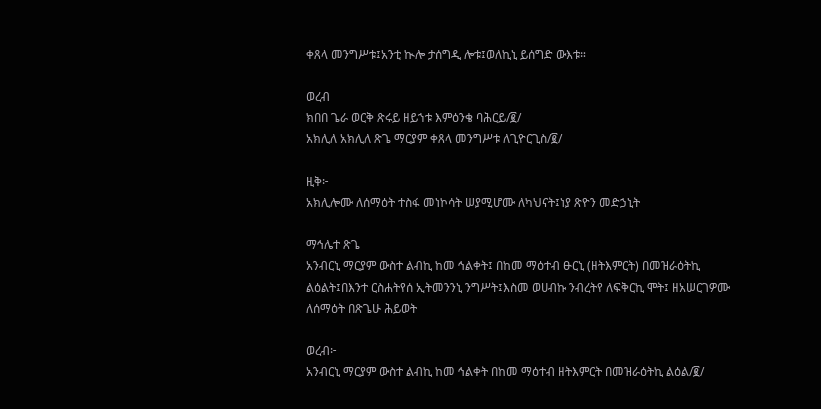ቀጸላ መንግሥቱ፤አንቲ ኲሎ ታሰግዲ ሎቱ፤ወለኪኒ ይሰግድ ውእቱ።

ወረብ
ክበበ ጌራ ወርቅ ጽሩይ ዘይኀቱ እምዕንቄ ባሕርይ/፪/
አክሊለ አክሊለ ጽጌ ማርያም ቀጸላ መንግሥቱ ለጊዮርጊስ/፪/

ዚቅ፦
አክሊሎሙ ለሰማዕት ተስፋ መነኮሳት ሠያሚሆሙ ለካህናት፤ነያ ጽዮን መድኃኒት

ማኅሌተ ጽጌ
አንብርኒ ማርያም ውስተ ልብኪ ከመ ኅልቀት፤ በከመ ማዕተብ ፁርኒ (ዘትእምርት) በመዝራዕትኪ ልዕልት፤በእንተ ርስሐትየሰ ኢትመንንኒ ንግሥት፤እስመ ወሀብኩ ንብረትየ ለፍቅርኪ ሞት፤ ዘአሠርገዎሙ ለሰማዕት በጽጌሁ ሕይወት

ወረብ፦
አንብርኒ ማርያም ውስተ ልብኪ ከመ ኅልቀት በከመ ማዕተብ ዘትእምርት በመዝራዕትኪ ልዕል/፪/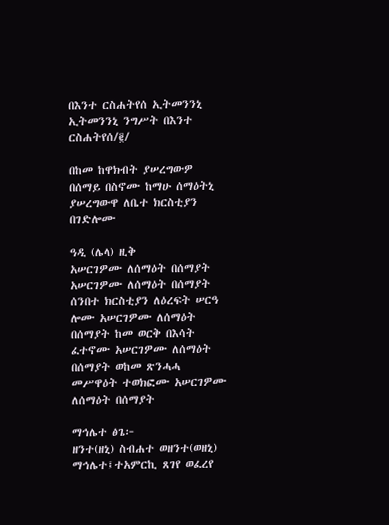በእንተ ርስሐትየሰ ኢትመንንኒ ኢትመንንኒ ንግሥት በእንተ ርስሐትየሰ/፪/

በከመ ከዋክብት ያሠረግውዎ በሰማይ በስኖሙ ከማሁ ሰማዕትኒ ያሠረግውዋ ለቤተ ክርስቲያን በገድሎሙ

ዓዲ (ሌላ) ዚቅ
አሠርገዎሙ ለሰማዕት በሰማያት  አሠርገዎሙ ለሰማዕት በሰማያት ሰንበተ ክርስቲያን ለዕረፍት ሠርዓ ሎሙ አሠርገዎሙ ለሰማዕት በሰማያት ከመ ወርቅ በእሳት ፈተኖሙ አሠርገዎሙ ለሰማዕት በሰማያት ወከመ ጽንሓሓ መሥዋዕት ተወክፎሙ አሠርገዎሙ ለሰማዕት በሰማያት

ማኅሌተ ፅጌ፦
ዘንተ(ዘኒ) ስብሐተ ወዘንተ(ወዘኒ) ማኅሌተ፤ተአምርኪ ጸገየ ወፈረየ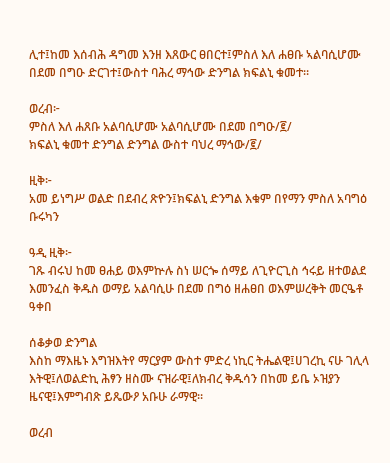ሊተ፤ከመ እሰብሕ ዳግመ እንዘ እጸውር ፀበርተ፤ምስለ እለ ሐፀቡ ኣልባሲሆሙ በደመ በግዑ ድርገተ፤ውስተ ባሕረ ማኅው ድንግል ክፍልኒ ቁመተ።

ወረብ፦
ምስለ እለ ሐጸቡ አልባሲሆሙ አልባሲሆሙ በደመ በግዑ/፪/
ክፍልኒ ቁመተ ድንግል ድንግል ውስተ ባህረ ማኅው/፪/

ዚቅ፦
አመ ይነግሥ ወልድ በደብረ ጽዮን፤ክፍልኒ ድንግል እቁም በየማን ምስለ አባግዕ ቡሩካን

ዓዲ ዚቅ፦
ገጹ ብሩህ ከመ ፀሐይ ወእምኵሉ ስነ ሠርጐ ሰማይ ለጊዮርጊስ ኅሩይ ዘተወልደ እመንፈስ ቅዱስ ወማይ አልባሲሁ በደመ በግዕ ዘሐፀበ ወእምሠረቅት መርዔቶ ዓቀበ

ሰቆቃወ ድንግል
እስከ ማእዜኑ እግዝእትየ ማርያም ውስተ ምድረ ነኪር ትሔልዊ፤ሀገረኪ ናሁ ገሊላ እትዊ፤ለወልድኪ ሕፃን ዘስሙ ናዝራዊ፤ለክብረ ቅዱሳን በከመ ይቤ ኦዝያን ዜናዊ፤እምግብጽ ይጼውዖ አቡሁ ራማዊ።

ወረብ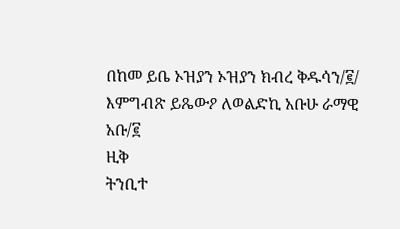በከመ ይቤ ኦዝያን ኦዝያን ክብረ ቅዱሳን/፪/
እምግብጽ ይጼውዖ ለወልድኪ አቡሁ ራማዊ አቡ/፪
ዚቅ
ትንቢተ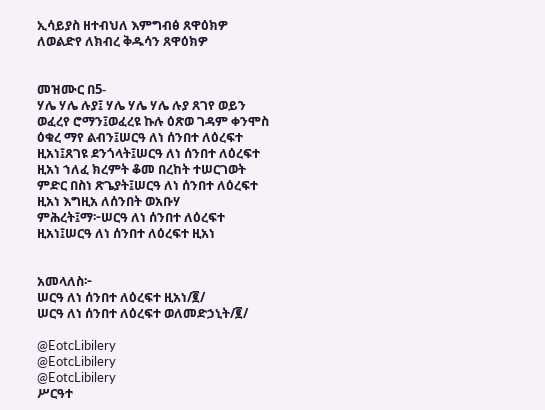ኢሳይያስ ዘተብህለ እምግብፅ ጸዋዕክዎ ለወልድየ ለክብረ ቅዱሳን ጸዋዕክዎ


መዝሙር በ5-
ሃሌ ሃሌ ሉያ፤ ሃሌ ሃሌ ሃሌ ሉያ ጸገየ ወይን ወፈረየ ሮማን፤ወፈረዩ ኩሉ ዕጽወ ገዳም ቀንሞስ ዕቁረ ማየ ልብን፤ሠርዓ ለነ ሰንበተ ለዕረፍተ ዚአነ፤ጸገዩ ደንጎላት፤ሠርዓ ለነ ሰንበተ ለዕረፍተ ዚአነ ኀለፈ ክረምት ቆመ በረከት ተሠርገወት ምድር በስነ ጽጌያት፤ሠርዓ ለነ ሰንበተ ለዕረፍተ ዚአነ እግዚአ ለሰንበት ወአቡሃ ምሕረት፤ማ፦ሠርዓ ለነ ሰንበተ ለዕረፍተ ዚአነ፤ሠርዓ ለነ ሰንበተ ለዕረፍተ ዚአነ


አመላለስ፦
ሠርዓ ለነ ሰንበተ ለዕረፍተ ዚአነ/፪/
ሠርዓ ለነ ሰንበተ ለዕረፍተ ወለመድኃኒት/፪/

@EotcLibilery
@EotcLibilery
@EotcLibilery
ሥርዓተ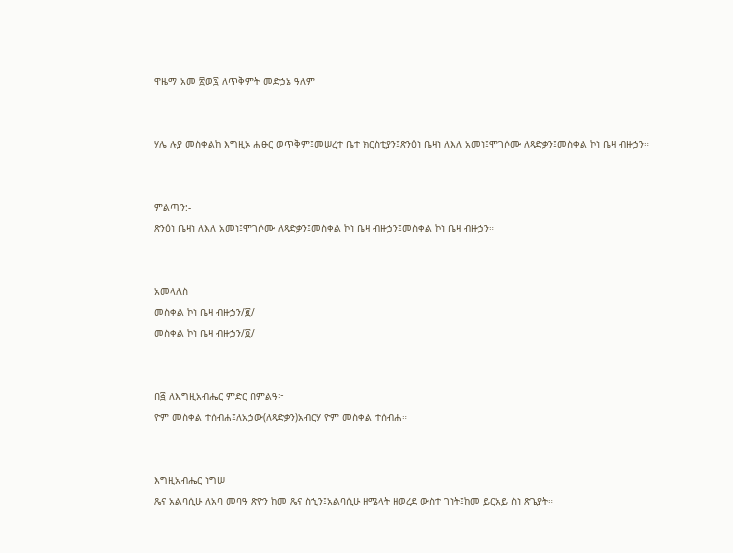ዋዜማ አመ ፳ወ፯ ለጥቅምት መድኃኔ ዓለም


ሃሌ ሉያ መስቀልከ እግዚኦ ሐፁር ወጥቅም፤መሠረተ ቤተ ክርስቲያን፤ጽንዕነ ቤዛነ ለእለ አመነ፤ሞገሶሙ ለጻድቃን፤መስቀል ኮነ ቤዛ ብዙኃን።


ምልጣን:-
ጽንዕነ ቤዛነ ለእለ አመነ፤ሞገሶሙ ለጻድቃን፤መስቀል ኮነ ቤዛ ብዙኃን፤መስቀል ኮነ ቤዛ ብዙኃን።


አመላለስ
መስቀል ኮነ ቤዛ ብዙኃን/፪/
መስቀል ኮነ ቤዛ ብዙኃን/፬/


በ፭ ለእግዚአብሔር ምድር በምልዓ፦
ዮም መስቀል ተሰብሐ፤ለአኃው(ለጻድቃን)አብርሃ ዮም መስቀል ተሰብሐ።


እግዚአብሔር ነግሠ
ጼና አልባሲሁ ለአባ መባዓ ጽዮን ከመ ጼና ስኂን፤አልባሲሁ ዘሜላት ዘወረደ ውስተ ገነት፤ከመ ይርአይ ስነ ጽጌያት።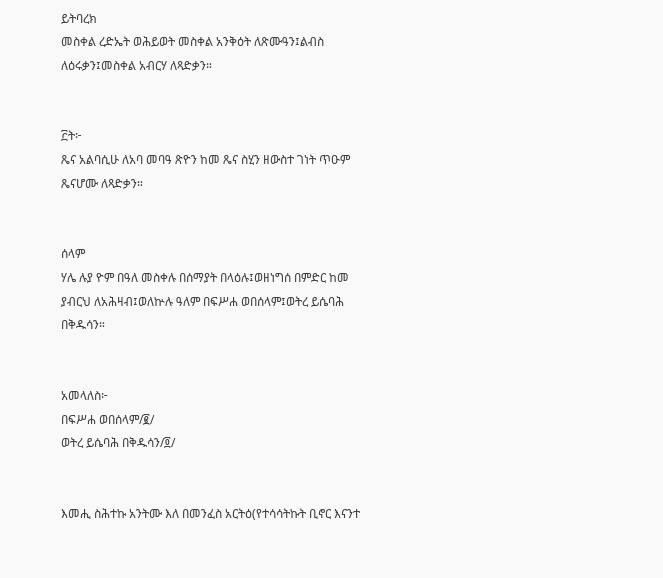ይትባረክ
መስቀል ረድኤት ወሕይወት መስቀል አንቅዕት ለጽሙዓን፤ልብስ ለዕሩቃን፤መስቀል አብርሃ ለጻድቃን።


፫ት፦
ጼና አልባሲሁ ለአባ መባዓ ጽዮን ከመ ጼና ስሂን ዘውስተ ገነት ጥዑም ጼናሆሙ ለጻድቃን።


ሰላም
ሃሌ ሉያ ዮም በዓለ መስቀሉ በሰማያት በላዕሉ፤ወዘነግሰ በምድር ከመ ያብርህ ለአሕዛብ፤ወለኵሉ ዓለም በፍሥሐ ወበሰላም፤ወትረ ይሴባሕ በቅዱሳን።


አመላለስ፦
በፍሥሐ ወበሰላም/፪/
ወትረ ይሴባሕ በቅዱሳን/፬/


እመሒ ስሕተኩ አንትሙ እለ በመንፈስ አርትዕ(የተሳሳትኩት ቢኖር እናንተ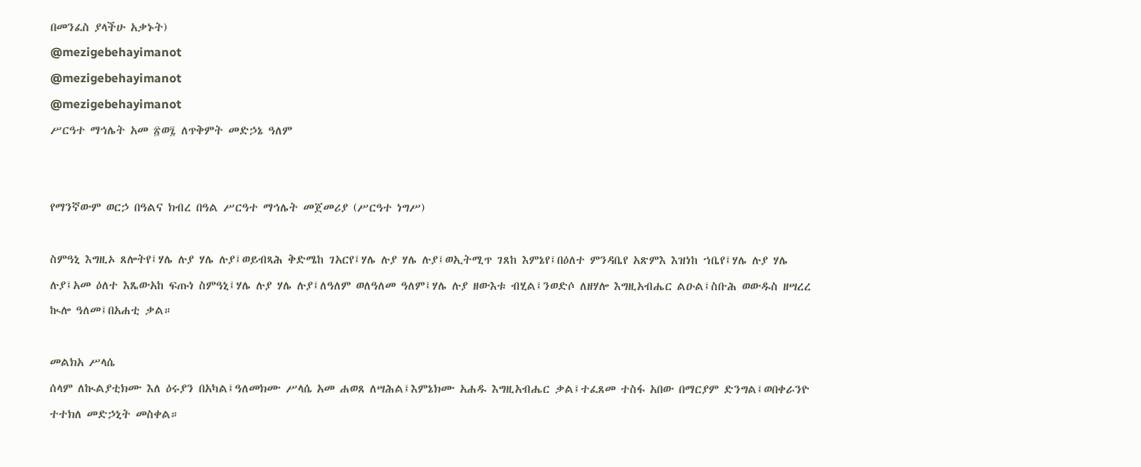በመንፈስ ያላችሁ አቃኑት)
@mezigebehayimanot
@mezigebehayimanot
@mezigebehayimanot
ሥርዓተ ማኅሌት አመ ፳ወ፯ ለጥቅምት መድኃኔ ዓለም


የማንኛውም ወርኃ በዓልና ክብረ በዓል ሥርዓተ ማኅሌት መጀመሪያ (ሥርዓተ ነግሥ)

ስምዓኒ እግዚኦ ጸሎትየ፤ሃሌ ሉያ ሃሌ ሉያ፤ወይብጻሕ ቅድሜከ ገአርየ፤ሃሌ ሉያ ሃሌ ሉያ፤ወኢትሚጥ ገጸከ እምኔየ፤በዕለተ ምንዳቤየ አጽምእ እዝነከ ኀቤየ፤ሃሌ ሉያ ሃሌ ሉያ፤አመ ዕለተ እጼውአከ ፍጡነ ስምዓኒ፤ሃሌ ሉያ ሃሌ ሉያ፤ለዓለም ወለዓለመ ዓለም፤ሃሌ ሉያ ዘውእቱ ብሂል፤ንወድሶ ለዘሃሎ እግዚአብሔር ልዑል፤ስቡሕ ወውዱስ ዘሣረረ ኲሎ ዓለመ፤በአሐቲ ቃል።

መልክአ ሥላሴ
ሰላም ለኲልያቲክሙ እለ ዕሩያን በአካል፤ዓለመክሙ ሥላሴ አመ ሐወጸ ለሣሕል፤እምኔክሙ አሐዱ እግዚአብሔር ቃል፤ተፈጸመ ተስፋ አበው በማርያም ድንግል፤ወበቀራንዮ ተተክለ መድኃኒት መስቀል።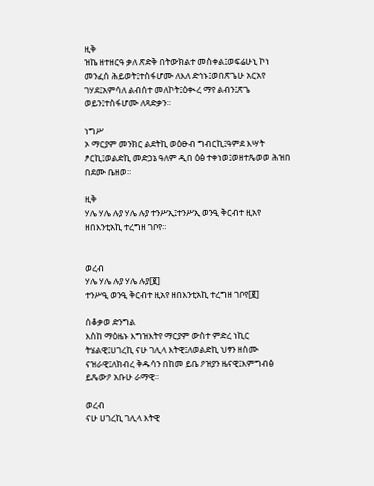ዚቅ
ዝኬ ዘተዘርዓ ቃለ ጽድቅ በትውክልተ መስቀል፤ወፍሬሁኒ ኮነ መንፈሰ ሕይወት፤ተስፋሆሙ ለእለ ድኅኑ፤ወበጽጌሁ አርአየ ገሃደ፤አምሳለ ልብሰተ መለኮት፤ዕቊረ ማየ ልብን፤ጽጌ ወይን፤ተስፋሆሙ ለጻድቃን።

ነግሥ
ኦ ማርያም መንክር ልደትኪ ወዕፁብ ግብርኪ፤ዓምደ እሣት ፆርኪ፤ወልድኪ መድኃኔ ዓለም ዲበ ዕፅ ተቀነወ፤ወዘተጼወወ ሕዝበ በደሙ ቤዘወ።

ዚቅ
ሃሌ ሃሌ ሉያ ሃሌ ሉያ ተንሥኢ፤ተንሥኢ ወንዒ ቅርብተ ዚአየ ዘበእንቲአኪ ተረግዘ ገቦየ።


ወረብ
ሃሌ ሃሌ ሉያ ሃሌ ሉያ[፪]
ተንሥዒ ወንዒ ቅርብተ ዚአየ ዘበእንቲአኪ ተረግዘ ገቦየ[፪]

ሰቆቃወ ድንግል
እስከ ማዕዜኑ እግዝእትየ ማርያም ውስተ ምድረ ነኪር ትሄልዊ፤ሀገረኪ ናሁ ገሊላ እትዊ፤ለወልድኪ ህፃን ዘስሙ ናዝራዊ፤ለክብረ ቅዱሳን በከመ ይቤ ዖዝያን ዜናዊ፤እምግብፅ ይጼውዖ አቡሁ ራማዊ።

ወረብ
ናሁ ሀገረኪ ገሊላ እትዊ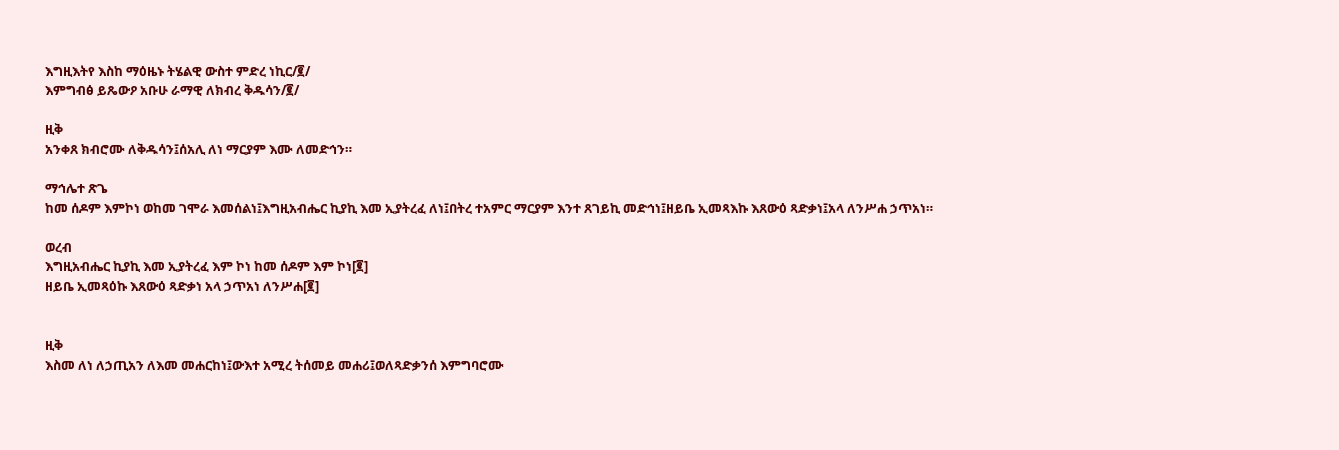እግዚእትየ እስከ ማዕዜኑ ትሄልዊ ውስተ ምድረ ነኪር/፪/
እምግብፅ ይጼውዖ አቡሁ ራማዊ ለክብረ ቅዱሳን/፪/

ዚቅ
አንቀጸ ክብሮሙ ለቅዱሳን፤ሰአሊ ለነ ማርያም እሙ ለመድኅን።

ማኅሌተ ጽጌ
ከመ ሰዶም እምኮነ ወከመ ገሞራ እመሰልነ፤እግዚአብሔር ኪያኪ እመ ኢያትረፈ ለነ፤በትረ ተአምር ማርያም እንተ ጸገይኪ መድኅነ፤ዘይቤ ኢመጻእኩ እጸውዕ ጻድቃነ፤አላ ለንሥሐ ኃጥአነ።

ወረብ
እግዚአብሔር ኪያኪ እመ ኢያትረፈ እም ኮነ ከመ ሰዶም እም ኮነ[፪]
ዘይቤ ኢመጻዕኩ እጸውዕ ጻድቃነ አላ ኃጥአነ ለንሥሐ[፪]


ዚቅ
እስመ ለነ ለኃጢአን ለእመ መሐርከነ፤ውእተ አሚረ ትሰመይ መሐሪ፤ወለጻድቃንሰ እምግባሮሙ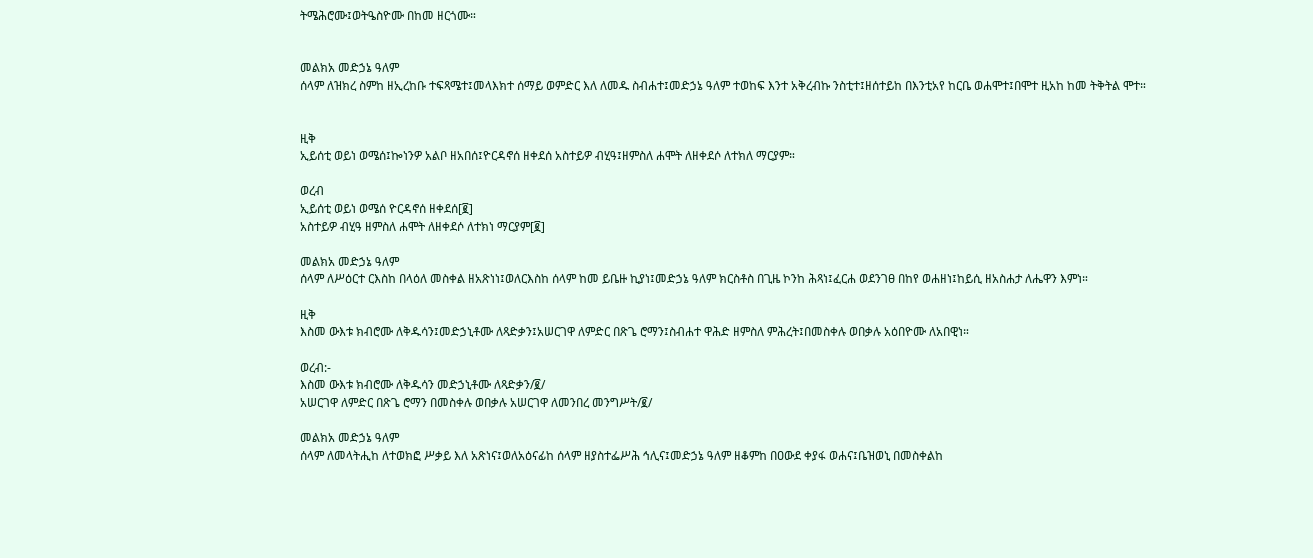ትሜሕሮሙ፤ወትዔስዮሙ በከመ ዘርጎሙ።


መልክአ መድኃኔ ዓለም
ሰላም ለዝክረ ስምከ ዘኢረከቡ ተፍጻሜተ፤መላእክተ ሰማይ ወምድር እለ ለመዱ ስብሐተ፤መድኃኔ ዓለም ተወከፍ እንተ አቅረብኩ ንስቲተ፤ዘሰተይከ በእንቲአየ ከርቤ ወሐሞተ፤በሞተ ዚአከ ከመ ትቅትል ሞተ።


ዚቅ
ኢይሰቲ ወይነ ወሜሰ፤ኰነንዎ አልቦ ዘአበሰ፤ዮርዳኖሰ ዘቀደሰ አስተይዎ ብሂዓ፤ዘምስለ ሐሞት ለዘቀደሶ ለተክለ ማርያም።

ወረብ
ኢይሰቲ ወይነ ወሜሰ ዮርዳኖሰ ዘቀደሰ[፪]
አስተይዎ ብሂዓ ዘምስለ ሐሞት ለዘቀደሶ ለተክነ ማርያም[፪]

መልክአ መድኃኔ ዓለም
ሰላም ለሥዕርተ ርእስከ በላዕለ መስቀል ዘአጽነነ፤ወለርእስከ ሰላም ከመ ይቤዙ ኪያነ፤መድኃኔ ዓለም ክርስቶስ በጊዜ ኮንከ ሕጻነ፤ፈርሐ ወደንገፀ በከየ ወሐዘነ፤ከይሲ ዘአስሐታ ለሔዋን እምነ።

ዚቅ
እስመ ውእቱ ክብሮሙ ለቅዱሳን፤መድኃኒቶሙ ለጻድቃን፤አሠርገዋ ለምድር በጽጌ ሮማን፤ስብሐተ ዋሕድ ዘምስለ ምሕረት፤በመስቀሉ ወበቃሉ አዕበዮሙ ለአበዊነ።

ወረብ:-
እስመ ውእቱ ክብሮሙ ለቅዱሳን መድኃኒቶሙ ለጻድቃን/፪/
አሠርገዋ ለምድር በጽጌ ሮማን በመስቀሉ ወበቃሉ አሠርገዋ ለመንበረ መንግሥት/፪/

መልክአ መድኃኔ ዓለም
ሰላም ለመላትሒከ ለተወክፎ ሥቃይ እለ አጽነና፤ወለአዕናፊከ ሰላም ዘያስተፌሥሕ ኅሊና፤መድኃኔ ዓለም ዘቆምከ በዐውደ ቀያፋ ወሐና፤ቤዝወኒ በመስቀልከ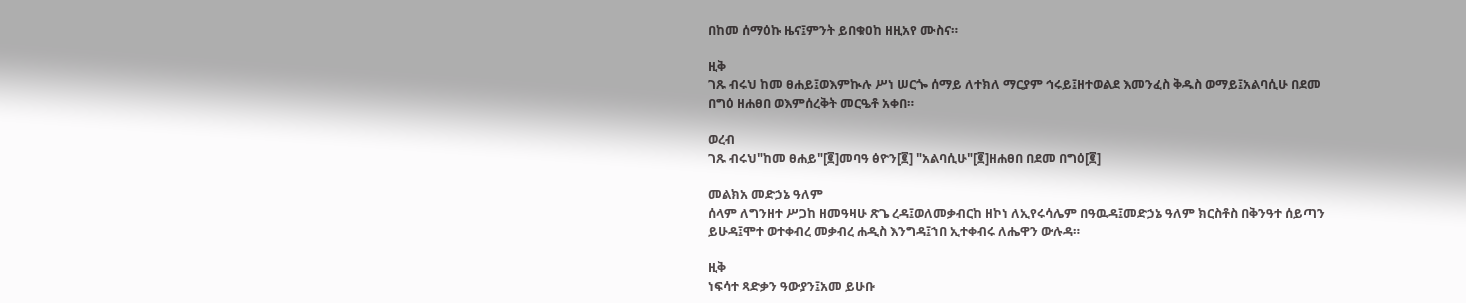በከመ ሰማዕኩ ዜና፤ምንት ይበቁዐከ ዘዚአየ ሙስና።

ዚቅ
ገጹ ብሩህ ከመ ፀሐይ፤ወእምኲሉ ሥነ ሠርጐ ሰማይ ለተክለ ማርያም ኅሩይ፤ዘተወልደ እመንፈስ ቅዱስ ወማይ፤አልባሲሁ በደመ በግዕ ዘሐፀበ ወእምሰረቅት መርዔቶ አቀበ።

ወረብ
ገጹ ብሩህ"ከመ ፀሐይ"[፪]መባዓ ፅዮን[፪] "አልባሲሁ"[፪]ዘሐፀበ በደመ በግዕ[፪]

መልክአ መድኃኔ ዓለም
ሰላም ለግንዘተ ሥጋከ ዘመዓዛሁ ጽጌ ረዳ፤ወለመቃብርከ ዘኮነ ለኢየሩሳሌም በዓዉዳ፤መድኃኔ ዓለም ክርስቶስ በቅንዓተ ሰይጣን ይሁዳ፤ሞተ ወተቀብረ መቃብረ ሐዲስ እንግዳ፤ኀበ ኢተቀብሩ ለሔዋን ውሉዳ።

ዚቅ
ነፍሳተ ጻድቃን ዓውያን፤አመ ይሁቡ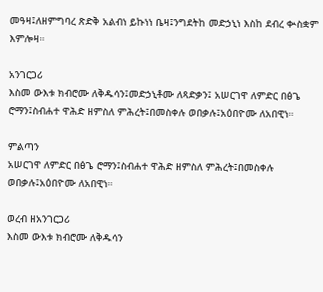መዓዛ፤ለዘምግባረ ጽድቅ አልብነ ይኩነነ ቤዛ፤ንግደትከ መድኃኒነ እስከ ደብረ ቊስቋም እምሎዛ።

አንገርጋሪ
እስመ ውእቱ ክብሮሙ ለቅዱሳን፤መድኃኒቶሙ ለጻድቃን፤ አሠርገዋ ለምድር በፅጌ ሮማን፤ስብሐተ ዋሕድ ዘምስለ ምሕረት፤በመስቀሉ ወበቃሉ፤አዕበዮሙ ለአበዊነ።

ምልጣን
አሠርገዋ ለምድር በፅጌ ሮማን፤ስብሐተ ዋሕድ ዘምስለ ምሕረት፤በመስቀሉ ወበቃሉ፤አዕበዮሙ ለአበዊነ።

ወረብ ዘአንገርጋሪ
እስመ ውእቱ ክብሮሙ ለቅዱሳን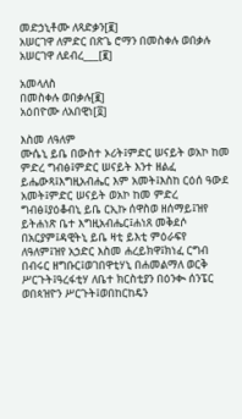መድኃኒቶሙ ለጻድቃን[፪]
አሠርገዋ ለምድር በጽጌ ሮማን በመስቀሉ ወበቃሉ አሠርገዋ ለደብረ___[፪]

አመላለስ
በመስቀሉ ወበቃሉ[፪]
አዕበዮሙ ለአበዊነ[፬]

እስመ ለዓለም
ሙሴኒ ይቤ በውስተ ኦሪት፤ምድር ሠናይት ወአኮ ከመ ምድረ ግብፅ፤ምድር ሠናይት እንተ ዘልፈ ይሔውጻ፤እግዚአብሔር እም አመት፤እስከ ርዕሰ ዓውደ አመት፤ምድር ሠናይት ወአኮ ከመ ምድረ ግብፅ፤ያዕቆብኒ ይቤ ርኢኩ ሰዋስወ ዘሰማይ፤ዝየ ይትሐነጽ ቤተ እግዚአብሔር፤ሐነጸ መቅደሶ በአርያም፤ዳዊትኒ ይቤ ዛቲ ይእቲ ምዕራፍየ ለዓለም፤ዝየ አኃድር እስመ ሐረይክዋ፤ክነፈ ርግብ በብሩር ዘግቡር፤ወገበዋቲሃኒ በሐመልማለ ወርቅ ሥርጉት፤ዓረፋቲሃ ለቤተ ክርስቲያን በዕንቊ ሰንፔር ወበጳዝዮን ሥርጉት፤ወበከርከዴን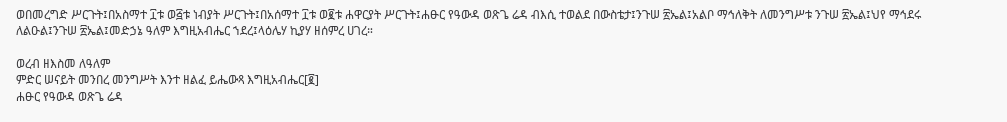ወበመረግድ ሥርጉት፤በአስማተ ፲ቱ ወ፭ቱ ነብያት ሥርጉት፤በአሰማተ ፲ቱ ወ፪ቱ ሐዋርያት ሥርጉት፤ሐፁር የዓውዳ ወጽጌ ሬዳ ብእሲ ተወልደ በውስቴታ፤ንጉሠ ፳ኤል፤አልቦ ማኅለቅት ለመንግሥቱ ንጉሠ ፳ኤል፤ህየ ማኅደሩ ለልዑል፤ንጉሠ ፳ኤል፤መድኃኔ ዓለም እግዚአብሔር ኀደረ፤ላዕሌሃ ኪያሃ ዘሰምረ ሀገረ።

ወረብ ዘእስመ ለዓለም
ምድር ሠናይት መንበረ መንግሥት እንተ ዘልፈ ይሔውጻ እግዚአብሔር[፪]
ሐፁር የዓውዳ ወጽጌ ሬዳ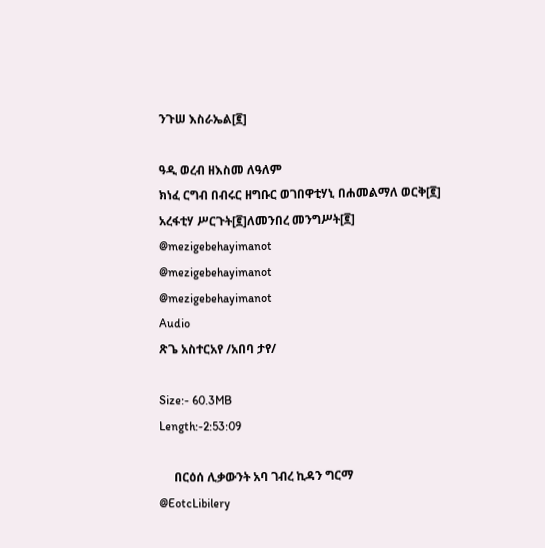ንጉሠ እስራኤል[፪]

ዓዲ ወረብ ዘእስመ ለዓለም
ክነፈ ርግብ በብሩር ዘግቡር ወገበዋቲሃኒ በሐመልማለ ወርቅ[፪]
አረፋቲሃ ሥርጉት[፪]ለመንበረ መንግሥት[፪]
@mezigebehayimanot
@mezigebehayimanot
@mezigebehayimanot
Audio
ጽጌ አስተርአየ /አበባ ታየ/

Size:- 60.3MB
Length:-2:53:09

     በርዕሰ ሊቃውንት አባ ገብረ ኪዳን ግርማ
@EotcLibilery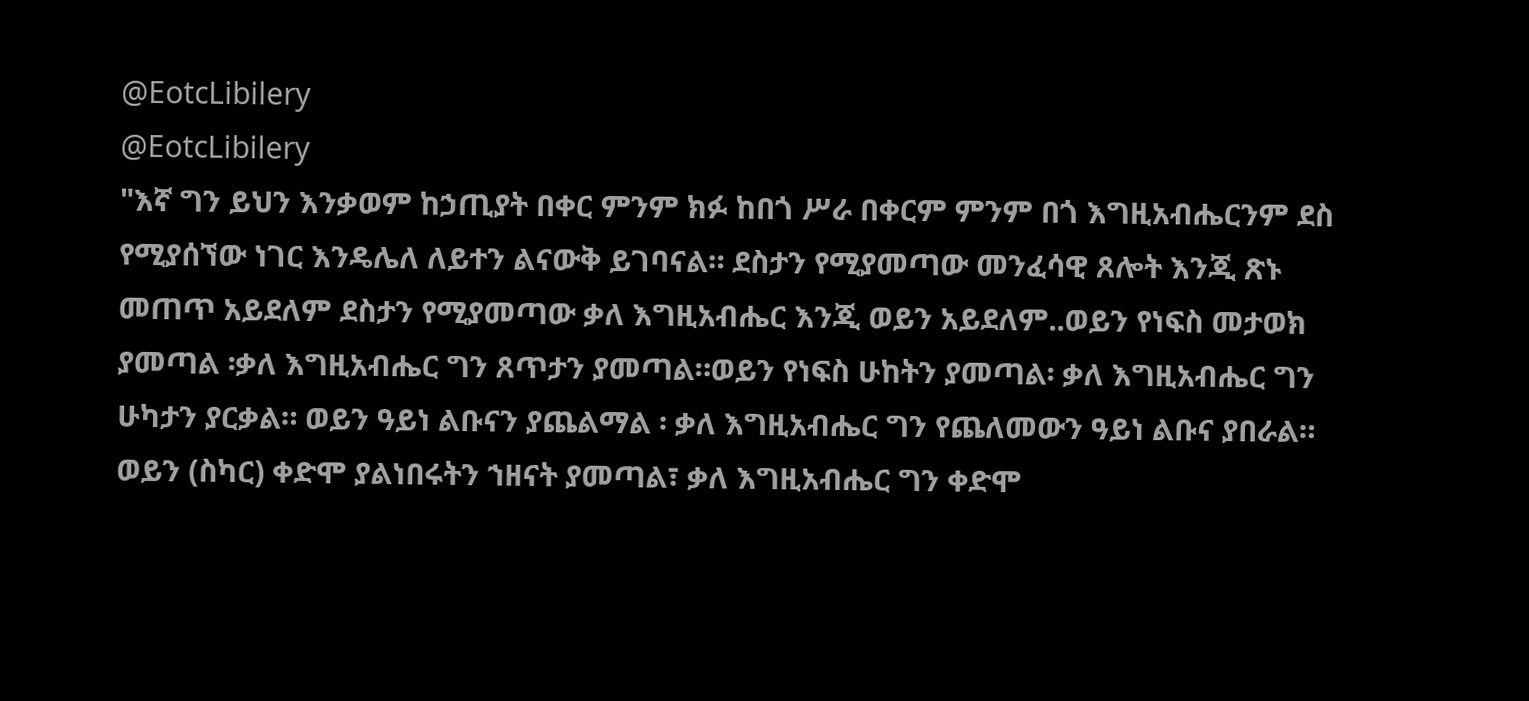@EotcLibilery
@EotcLibilery
"እኛ ግን ይህን እንቃወም ከኃጢያት በቀር ምንም ክፉ ከበጎ ሥራ በቀርም ምንም በጎ እግዚአብሔርንም ደስ የሚያሰኘው ነገር እንዴሌለ ለይተን ልናውቅ ይገባናል። ደስታን የሚያመጣው መንፈሳዊ ጸሎት እንጂ ጽኑ መጠጥ አይደለም ደስታን የሚያመጣው ቃለ እግዚአብሔር እንጂ ወይን አይደለም..ወይን የነፍስ መታወክ ያመጣል ፡ቃለ እግዚአብሔር ግን ጸጥታን ያመጣል።ወይን የነፍስ ሁከትን ያመጣል፡ ቃለ እግዚአብሔር ግን ሁካታን ያርቃል። ወይን ዓይነ ልቡናን ያጨልማል ፡ ቃለ እግዚአብሔር ግን የጨለመውን ዓይነ ልቡና ያበራል። ወይን (ስካር) ቀድሞ ያልነበሩትን ኀዘናት ያመጣል፣ ቃለ እግዚአብሔር ግን ቀድሞ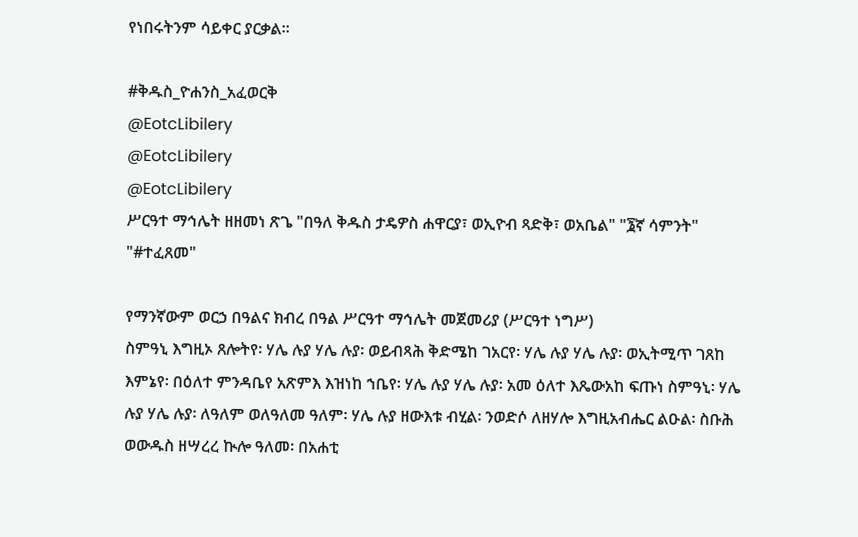የነበሩትንም ሳይቀር ያርቃል።

#ቅዱስ_ዮሐንስ_አፈወርቅ
@EotcLibilery
@EotcLibilery
@EotcLibilery
ሥርዓተ ማኅሌት ዘዘመነ ጽጌ "በዓለ ቅዱስ ታዴዎስ ሐዋርያ፣ ወኢዮብ ጻድቅ፣ ወአቤል" "፮ኛ ሳምንት" "#ተፈጸመ"

የማንኛውም ወርኃ በዓልና ክብረ በዓል ሥርዓተ ማኅሌት መጀመሪያ (ሥርዓተ ነግሥ)
ስምዓኒ እግዚኦ ጸሎትየ፡ ሃሌ ሉያ ሃሌ ሉያ፡ ወይብጻሕ ቅድሜከ ገአርየ፡ ሃሌ ሉያ ሃሌ ሉያ፡ ወኢትሚጥ ገጸከ እምኔየ፡ በዕለተ ምንዳቤየ አጽምእ እዝነከ ኀቤየ፡ ሃሌ ሉያ ሃሌ ሉያ፡ አመ ዕለተ እጼውአከ ፍጡነ ስምዓኒ፡ ሃሌ ሉያ ሃሌ ሉያ፡ ለዓለም ወለዓለመ ዓለም፡ ሃሌ ሉያ ዘውእቱ ብሂል፡ ንወድሶ ለዘሃሎ እግዚአብሔር ልዑል፡ ስቡሕ ወውዱስ ዘሣረረ ኲሎ ዓለመ፡ በአሐቲ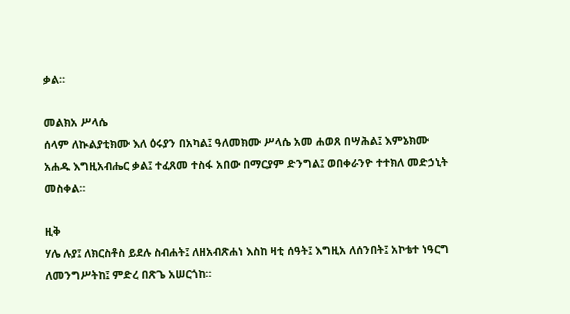ቃል።

መልክአ ሥላሴ
ሰላም ለኲልያቲክሙ እለ ዕሩያን በአካል፤ ዓለመክሙ ሥላሴ አመ ሐወጸ በሣሕል፤ እምኔክሙ አሐዱ እግዚአብሔር ቃል፤ ተፈጸመ ተስፋ አበው በማርያም ድንግል፤ ወበቀራንዮ ተተክለ መድኃኒት መስቀል።

ዚቅ
ሃሌ ሉያ፤ ለክርስቶስ ይደሉ ስብሐት፤ ለዘአብጽሐነ እስከ ዛቲ ሰዓት፤ እግዚአ ለሰንበት፤ አኮቴተ ነዓርግ ለመንግሥትከ፤ ምድረ በጽጌ አሠርጎከ።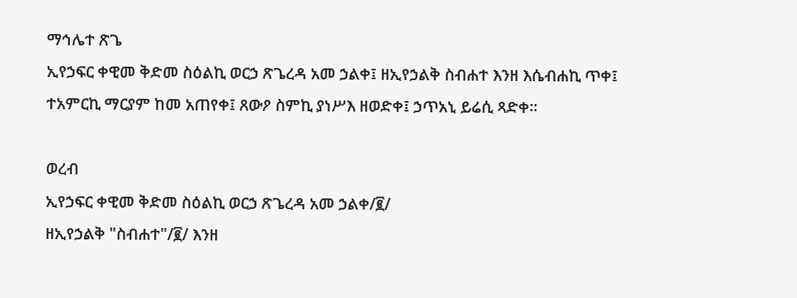ማኅሌተ ጽጌ
ኢየኃፍር ቀዊመ ቅድመ ስዕልኪ ወርኃ ጽጌረዳ አመ ኃልቀ፤ ዘኢየኃልቅ ስብሐተ እንዘ እሴብሐኪ ጥቀ፤ ተአምርኪ ማርያም ከመ አጠየቀ፤ ጸውዖ ስምኪ ያነሥእ ዘወድቀ፤ ኃጥአኒ ይሬሲ ጻድቀ።

ወረብ
ኢየኃፍር ቀዊመ ቅድመ ስዕልኪ ወርኃ ጽጌረዳ አመ ኃልቀ/፪/
ዘኢየኃልቅ "ስብሐተ"/፪/ እንዘ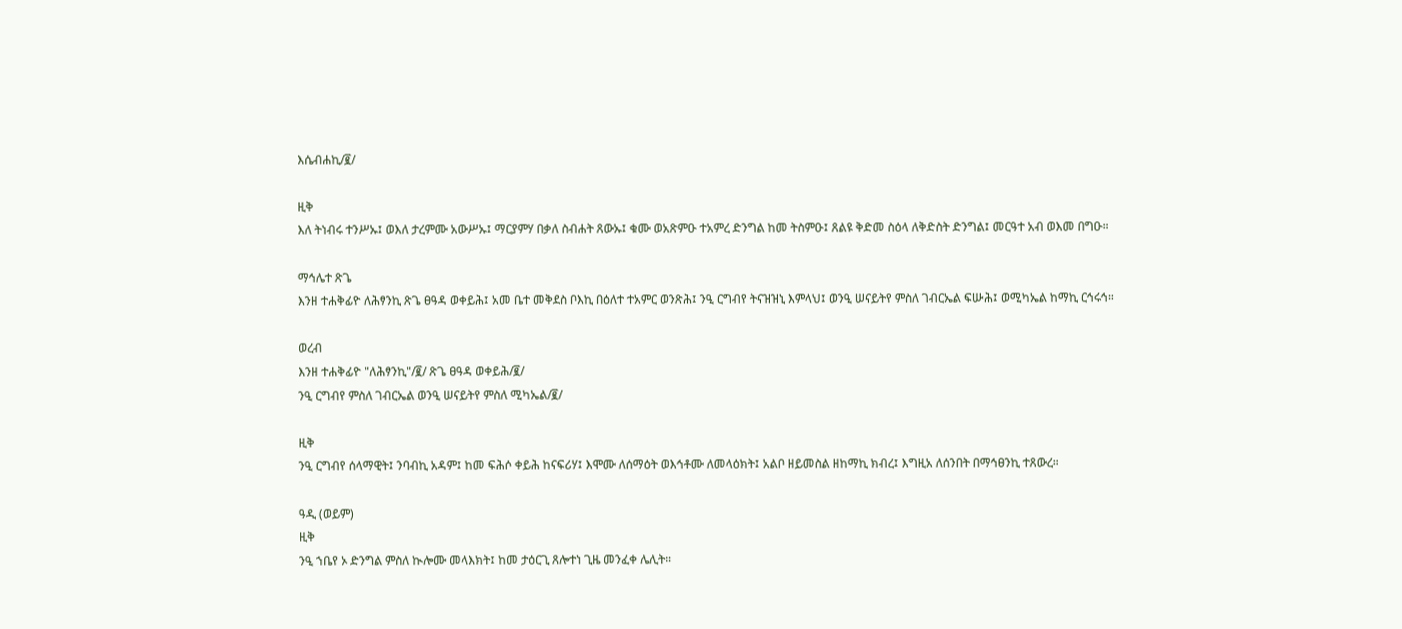እሴብሐኪ/፪/

ዚቅ
እለ ትነብሩ ተንሥኡ፤ ወእለ ታረምሙ አውሥኡ፤ ማርያምሃ በቃለ ስብሐት ጸውኡ፤ ቁሙ ወአጽምዑ ተአምረ ድንግል ከመ ትስምዑ፤ ጸልዩ ቅድመ ስዕላ ለቅድስት ድንግል፤ መርዓተ አብ ወእመ በግዑ።

ማኅሌተ ጽጌ
እንዘ ተሐቅፊዮ ለሕፃንኪ ጽጌ ፀዓዳ ወቀይሕ፤ አመ ቤተ መቅደስ ቦእኪ በዕለተ ተአምር ወንጽሕ፤ ንዒ ርግብየ ትናዝዝኒ እምላህ፤ ወንዒ ሠናይትየ ምስለ ገብርኤል ፍሡሕ፤ ወሚካኤል ከማኪ ርኅሩኅ።

ወረብ
እንዘ ተሐቅፊዮ "ለሕፃንኪ"/፪/ ጽጌ ፀዓዳ ወቀይሕ/፪/
ንዒ ርግብየ ምስለ ገብርኤል ወንዒ ሠናይትየ ምስለ ሚካኤል/፪/

ዚቅ
ንዒ ርግብየ ሰላማዊት፤ ንባብኪ አዳም፤ ከመ ፍሕሶ ቀይሕ ከናፍሪሃ፤ እሞሙ ለሰማዕት ወእኅቶሙ ለመላዕክት፤ አልቦ ዘይመስል ዘከማኪ ክብረ፤ እግዚአ ለሰንበት በማኅፀንኪ ተጸውረ።

ዓዲ (ወይም)
ዚቅ
ንዒ ኀቤየ ኦ ድንግል ምስለ ኲሎሙ መላእክት፤ ከመ ታዕርጊ ጸሎተነ ጊዜ መንፈቀ ሌሊት።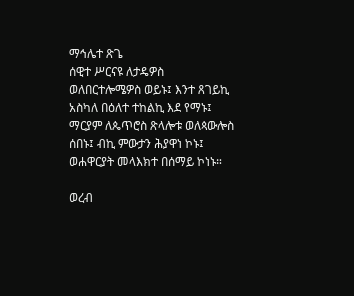ማኅሌተ ጽጌ
ሰዊተ ሥርናዩ ለታዴዎስ ወለበርተሎሜዎስ ወይኑ፤ እንተ ጸገይኪ አስካለ በዕለተ ተከልኪ እደ የማኑ፤ ማርያም ለጴጥሮስ ጽላሎቱ ወለጳውሎስ ሰበኑ፤ ብኪ ምውታን ሕያዋነ ኮኑ፤ ወሐዋርያት መላእክተ በሰማይ ኮነኑ።

ወረብ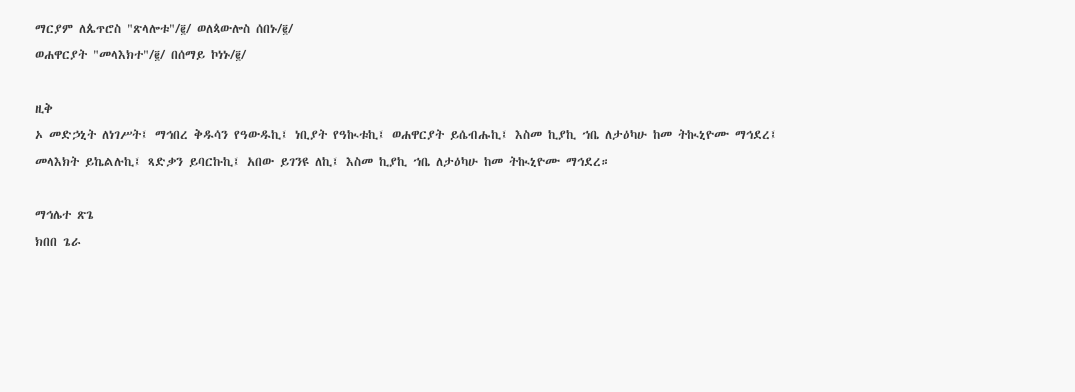ማርያም ለጴጥሮስ "ጽላሎቱ"/፪/ ወለጳውሎስ ሰበኑ/፪/
ወሐዋርያት "መላእክተ"/፪/ በሰማይ ኮነኑ/፪/

ዚቅ
ኦ መድኃኒት ለነገሥት፤ ማኅበረ ቅዱሳን የዓውዱኪ፤ ነቢያት የዓኲቱኪ፤ ወሐዋርያት ይሴብሑኪ፤ እስመ ኪያኪ ኀቤ ለታዕካሁ ከመ ትኲኒዮሙ ማኅደረ፤ መላእክት ይኬልሉኪ፤ ጻድቃን ይባርኩኪ፤ አበው ይገንዩ ለኪ፤ እስመ ኪያኪ ኀቤ ለታዕካሁ ከመ ትኲኒዮሙ ማኅደረ።

ማኅሌተ ጽጌ
ክበበ ጌራ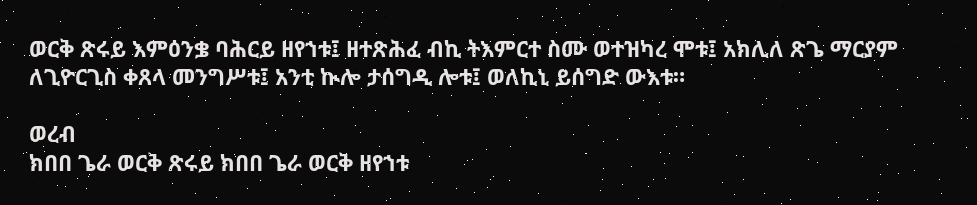ወርቅ ጽሩይ እምዕንቌ ባሕርይ ዘየኀቱ፤ ዘተጽሕፈ ብኪ ትእምርተ ስሙ ወተዝካረ ሞቱ፤ አክሊለ ጽጌ ማርያም ለጊዮርጊስ ቀጸላ መንግሥቱ፤ አንቲ ኲሎ ታሰግዲ ሎቱ፤ ወለኪኒ ይሰግድ ውእቱ።

ወረብ
ክበበ ጌራ ወርቅ ጽሩይ ክበበ ጌራ ወርቅ ዘየኀቱ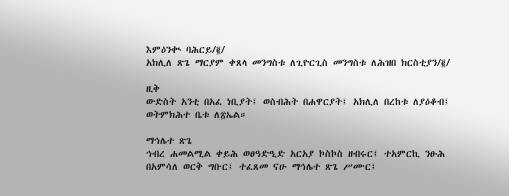እምዕንቊ ባሕርይ/፪/
አክሊለ ጽጌ ማርያም ቀጸላ መንግስቱ ለጊዮርጊስ መንግስቱ ለሕዝበ ክርስቲያን/፪/

ዚቅ
ውድስት አንቲ በአፈ ነቢያት፤ ወስብሕት በሐዋርያት፤ አክሊለ በረከቱ ለያዕቆብ፤ ወትምክሕተ ቤቱ ለ፳ኤል።

ማኅሌተ ጽጌ
ኅብረ ሐመልሚል ቀይሕ ወፀዓድዒድ አርአያ ኮስኮስ ዘብሩር፤ ተአምርኪ ንፁሕ በአምሳለ ወርቅ ግቡር፤ ተፈጸመ ናሁ ማኅሌተ ጽጌ ሥሙር፤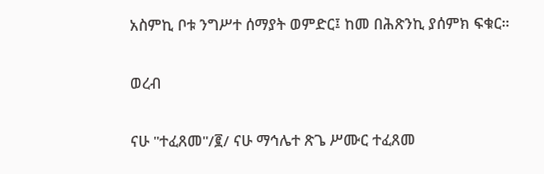አስምኪ ቦቱ ንግሥተ ሰማያት ወምድር፤ ከመ በሕጽንኪ ያሰምክ ፍቁር።

ወረብ

ናሁ "ተፈጸመ"/፪/ ናሁ ማኅሌተ ጽጌ ሥሙር ተፈጸመ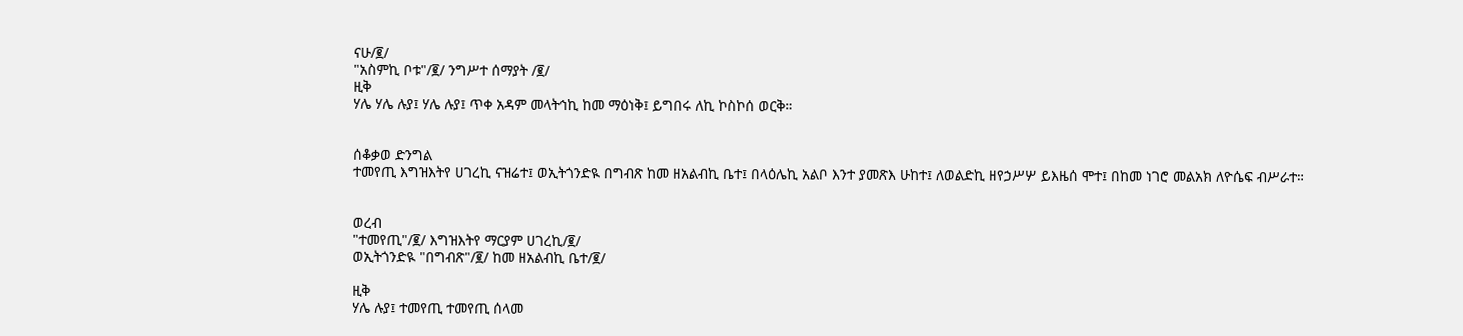ናሁ/፪/
"አስምኪ ቦቱ"/፪/ ንግሥተ ሰማያት /፪/
ዚቅ
ሃሌ ሃሌ ሉያ፤ ሃሌ ሉያ፤ ጥቀ አዳም መላትኅኪ ከመ ማዕነቅ፤ ይግበሩ ለኪ ኮስኮሰ ወርቅ።


ሰቆቃወ ድንግል
ተመየጢ እግዝእትየ ሀገረኪ ናዝሬተ፤ ወኢትጎንድዪ በግብጽ ከመ ዘአልብኪ ቤተ፤ በላዕሌኪ አልቦ እንተ ያመጽእ ሁከተ፤ ለወልድኪ ዘየኃሥሦ ይእዜሰ ሞተ፤ በከመ ነገሮ መልአክ ለዮሴፍ ብሥራተ።


ወረብ
"ተመየጢ"/፪/ እግዝእትየ ማርያም ሀገረኪ/፪/
ወኢትጎንድዪ "በግብጽ"/፪/ ከመ ዘአልብኪ ቤተ/፪/

ዚቅ
ሃሌ ሉያ፤ ተመየጢ ተመየጢ ሰላመ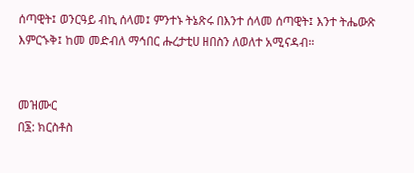ሰጣዊት፤ ወንርዓይ ብኪ ሰላመ፤ ምንተኑ ትኔጽሩ በእንተ ሰላመ ሰጣዊት፤ እንተ ትሔውጽ እምርኁቅ፤ ከመ መድብለ ማኅበር ሑረታቲሀ ዘበስን ለወለተ አሚናዳብ።


መዝሙር
በ፮: ክርስቶስ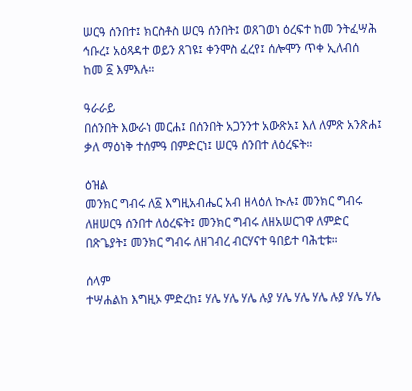ሠርዓ ሰንበተ፤ ክርስቶስ ሠርዓ ሰንበት፤ ወጸገወነ ዕረፍተ ከመ ንትፈሣሕ ኅቡረ፤ አዕጻዳተ ወይን ጸገዩ፤ ቀንሞስ ፈረየ፤ ሰሎሞን ጥቀ ኢለብሰ ከመ ፩ እምእሉ።

ዓራራይ
በሰንበት እውራነ መርሐ፤ በሰንበት አጋንንተ አውጽአ፤ እለ ለምጽ አንጽሐ፤ ቃለ ማዕነቅ ተሰምዓ በምድርነ፤ ሠርዓ ሰንበተ ለዕረፍት።

ዕዝል
መንክር ግብሩ ለ፩ እግዚአብሔር አብ ዘላዕለ ኲሉ፤ መንክር ግብሩ ለዘሠርዓ ሰንበተ ለዕረፍት፤ መንክር ግብሩ ለዘአሠርገዋ ለምድር በጽጌያት፤ መንክር ግብሩ ለዘገብረ ብርሃናተ ዓበይተ ባሕቲቱ።

ሰላም
ተሣሐልከ እግዚኦ ምድረከ፤ ሃሌ ሃሌ ሃሌ ሉያ ሃሌ ሃሌ ሃሌ ሉያ ሃሌ ሃሌ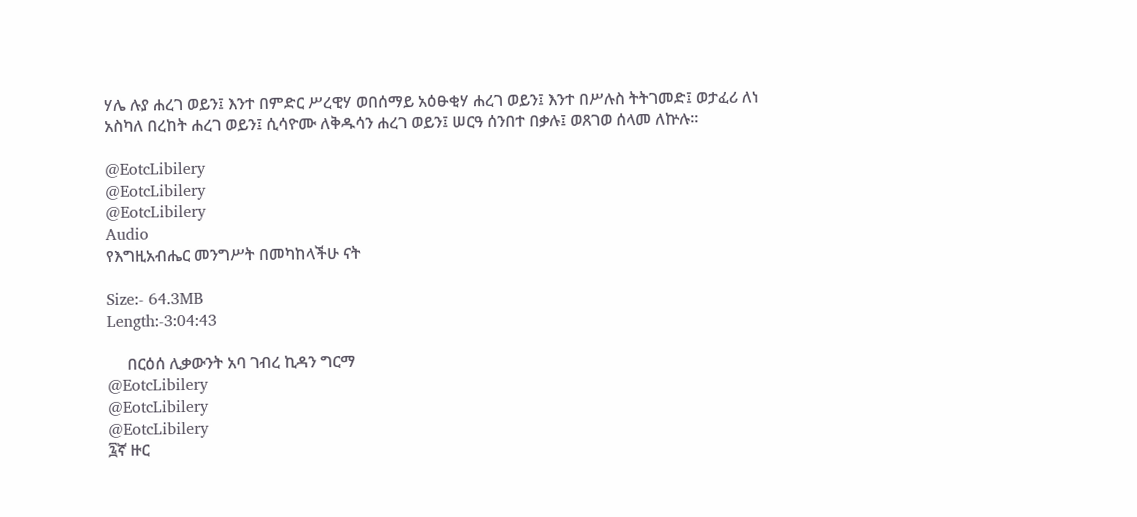ሃሌ ሉያ ሐረገ ወይን፤ እንተ በምድር ሥረዊሃ ወበሰማይ አዕፁቂሃ ሐረገ ወይን፤ እንተ በሥሉስ ትትገመድ፤ ወታፈሪ ለነ አስካለ በረከት ሐረገ ወይን፤ ሲሳዮሙ ለቅዱሳን ሐረገ ወይን፤ ሠርዓ ሰንበተ በቃሉ፤ ወጸገወ ሰላመ ለኵሉ።

@EotcLibilery
@EotcLibilery
@EotcLibilery
Audio
የእግዚአብሔር መንግሥት በመካከላችሁ ናት

Size:- 64.3MB
Length:-3:04:43

     በርዕሰ ሊቃውንት አባ ገብረ ኪዳን ግርማ
@EotcLibilery
@EotcLibilery
@EotcLibilery
፯ኛ ዙር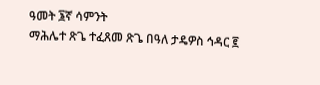ዓመት ፮ኛ ሳምንት
ማሕሌተ ጽጌ ተፈጸመ ጽጌ በዓለ ታዴዎስ ኅዳር ፪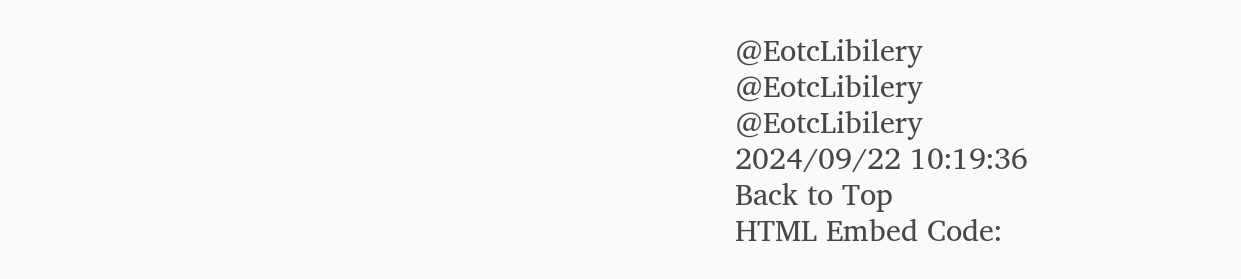@EotcLibilery
@EotcLibilery
@EotcLibilery
2024/09/22 10:19:36
Back to Top
HTML Embed Code: